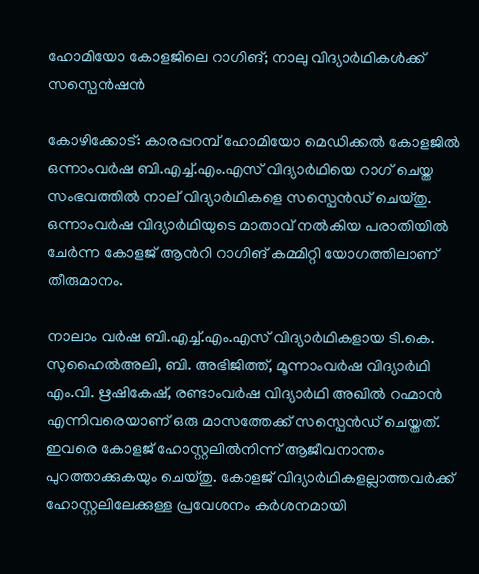ഹോമിയോ കോളജിലെ റാഗിങ്; നാലു വിദ്യാർഥികൾക്ക് സസ്പെൻഷൻ

കോഴിക്കോട്: കാരപ്പറമ്പ് ഹോമിയോ മെഡിക്കൽ കോളജിൽ ഒന്നാംവർഷ ബി.എച്ച്.എം.എസ് വിദ്യാർഥിയെ റാഗ് ചെയ്ത സംഭവത്തിൽ നാല് വിദ്യാർഥികളെ സസ്പെൻഡ് ചെയ്തു. ഒന്നാംവർഷ വിദ്യാർഥിയുടെ മാതാവ് നൽകിയ പരാതിയിൽ ചേർന്ന കോളജ് ആന്‍റി റാഗിങ് കമ്മിറ്റി യോഗത്തിലാണ് തീരുമാനം.

നാലാം വർഷ ബി.എച്ച്.എം.എസ് വിദ്യാർഥികളായ ടി.കെ. സുഹൈൽഅലി, ബി. അഭിജിത്ത്, മൂന്നാംവർഷ വിദ്യാർഥി എം.വി. ഋഷികേഷ്, രണ്ടാംവർഷ വിദ്യാർഥി അഖിൽ റഹ്മാൻ എന്നിവരെയാണ് ഒരു മാസത്തേക്ക് സസ്പെൻഡ് ചെയ്തത്. ഇവരെ കോളജ് ഹോസ്റ്റലിൽനിന്ന് ആജീവനാന്തം പുറത്താക്കുകയും ചെയ്തു. കോളജ് വിദ്യാർഥികളല്ലാത്തവർക്ക് ഹോസ്റ്റലിലേക്കുള്ള പ്രവേശനം കർശനമായി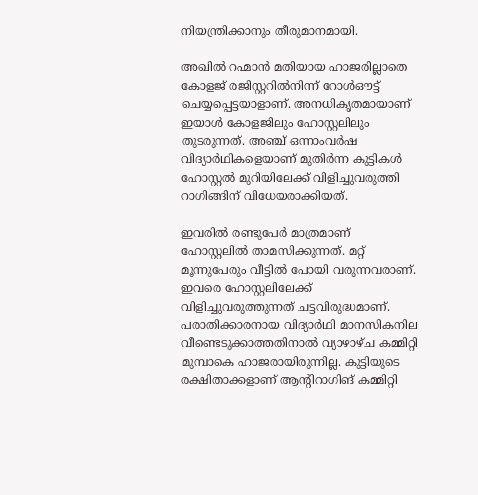നിയന്ത്രിക്കാനും തീരുമാനമായി.

അഖിൽ റഹ്മാൻ മതിയായ ഹാജരില്ലാതെ കോളജ് രജിസ്റ്ററിൽനിന്ന് റോൾഔട്ട് ചെയ്യപ്പെട്ടയാളാണ്. അനധികൃതമായാണ് ഇയാൾ കോളജിലും ഹോസ്റ്റലിലും തുടരുന്നത്. അഞ്ച് ഒന്നാംവർഷ വിദ്യാർഥികളെയാണ് മുതിർന്ന കുട്ടികൾ ഹോസ്റ്റൽ മുറിയിലേക്ക് വിളിച്ചുവരുത്തി റാഗിങ്ങിന് വിധേയരാക്കിയത്.

ഇവരിൽ രണ്ടുപേർ മാത്രമാണ് ഹോസ്റ്റലിൽ താമസിക്കുന്നത്. മറ്റ് മൂന്നുപേരും വീട്ടിൽ പോയി വരുന്നവരാണ്. ഇവരെ ഹോസ്റ്റലിലേക്ക് വിളിച്ചുവരുത്തുന്നത് ചട്ടവിരുദ്ധമാണ്. പരാതിക്കാരനായ വിദ്യാർഥി മാനസികനില വീണ്ടെടുക്കാത്തതിനാൽ വ്യാഴാഴ്ച കമ്മിറ്റി മുമ്പാകെ ഹാജരായിരുന്നില്ല. കുട്ടിയുടെ രക്ഷിതാക്കളാണ് ആന്‍റിറാഗിങ് കമ്മിറ്റി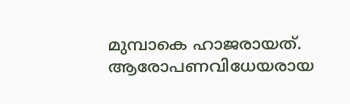മുമ്പാകെ ഹാജരായത്. ആരോപണവിധേയരായ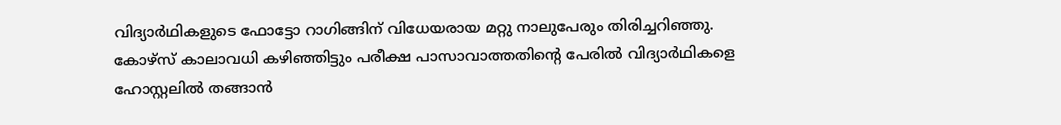വിദ്യാർഥികളുടെ ഫോട്ടോ റാഗിങ്ങിന് വിധേയരായ മറ്റു നാലുപേരും തിരിച്ചറിഞ്ഞു. കോഴ്സ് കാലാവധി കഴിഞ്ഞിട്ടും പരീക്ഷ പാസാവാത്തതിന്‍റെ പേരിൽ വിദ്യാർഥികളെ ഹോസ്റ്റലിൽ തങ്ങാൻ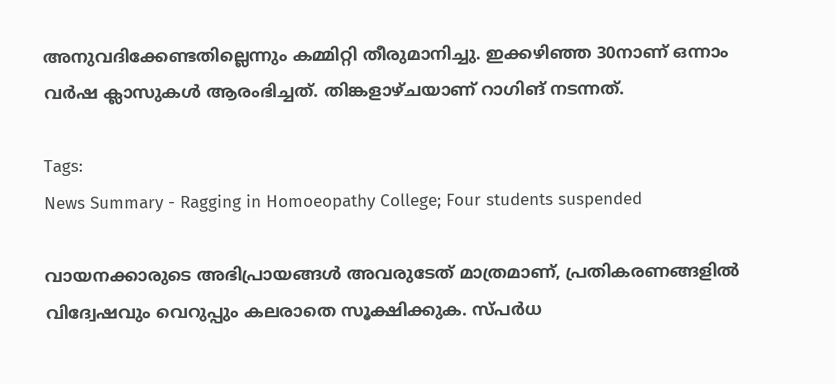അനുവദിക്കേണ്ടതില്ലെന്നും കമ്മിറ്റി തീരുമാനിച്ചു. ഇക്കഴിഞ്ഞ 30നാണ് ഒന്നാം വർഷ ക്ലാസുകൾ ആരംഭിച്ചത്. തിങ്കളാഴ്ചയാണ് റാഗിങ് നടന്നത്.

Tags:
News Summary - Ragging in Homoeopathy College; Four students suspended

വായനക്കാരുടെ അഭിപ്രായങ്ങള്‍ അവരുടേത് മാത്രമാണ്, പ്രതികരണങ്ങളിൽ വിദ്വേഷവും വെറുപ്പും കലരാതെ സൂക്ഷിക്കുക. സ്പർധ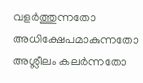വളർത്തുന്നതോ അധിക്ഷേപമാകുന്നതോ അശ്ലീലം കലർന്നതോ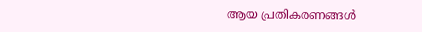ആയ പ്രതികരണങ്ങൾ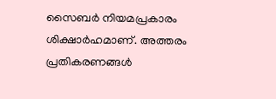സൈബർ നിയമപ്രകാരം ശിക്ഷാർഹമാണ്. അത്തരം പ്രതികരണങ്ങൾ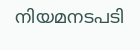നിയമനടപടി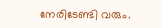നേരിടേണ്ടി വരും.